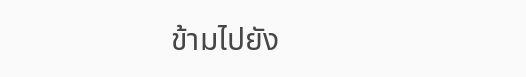ข้ามไปยัง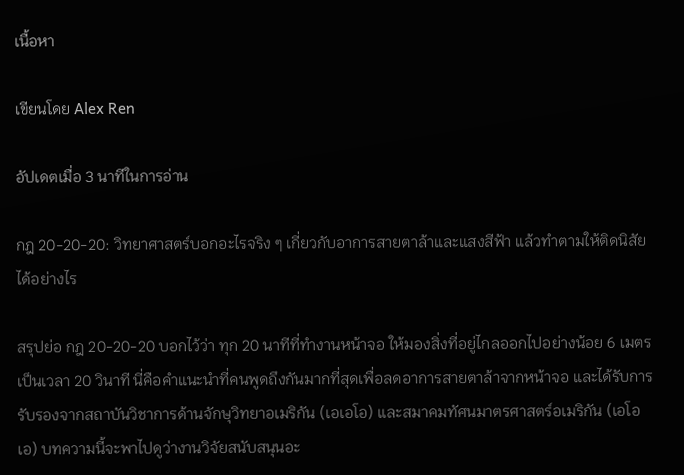เนื้อหา

เขียนโดย Alex Ren

อัปเดตเมื่อ 3 นาทีในการอ่าน

กฎ 20-20-20: วิทยาศาสตร์บอกอะไรจริง ๆ เกี่ยวกับอาการสายตาล้าและแสงสีฟ้า แล้วทำตามให้ติดนิสัยได้อย่างไร

สรุปย่อ กฎ 20-20-20 บอกไว้ว่า ทุก 20 นาทีที่ทำงานหน้าจอ ให้มองสิ่งที่อยู่ไกลออกไปอย่างน้อย 6 เมตร เป็นเวลา 20 วินาที นี่คือคำแนะนำที่คนพูดถึงกันมากที่สุดเพื่อลดอาการสายตาล้าจากหน้าจอ และได้รับการรับรองจากสถาบันวิชาการด้านจักษุวิทยาอเมริกัน (เอเอโอ) และสมาคมทัศนมาตรศาสตร์อเมริกัน (เอโอเอ) บทความนี้จะพาไปดูว่างานวิจัยสนับสนุนอะ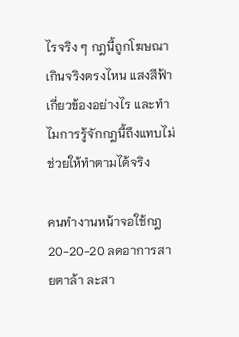ไรจริง ๆ กฎนี้ถูกโฆษณาเกินจริงตรงไหน แสงสีฟ้าเกี่ยวข้องอย่างไร และทำไมการรู้จักกฎนี้ถึงแทบไม่ช่วยให้ทำตามได้จริง

คนทำงานหน้าจอใช้กฎ 20-20-20 ลดอาการสายตาล้า ละสา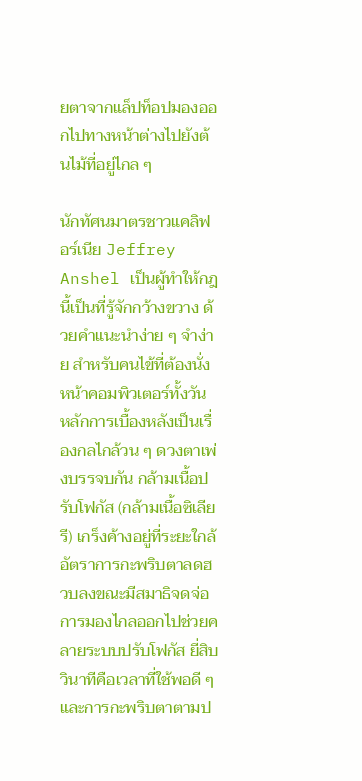ยตาจากแล็ปท็อปมองออกไปทางหน้าต่างไปยังต้นไม้ที่อยู่ไกล ๆ

นักทัศนมาตรชาวแคลิฟอร์เนีย Jeffrey Anshel เป็นผู้ทำให้กฎนี้เป็นที่รู้จักกว้างขวาง ด้วยคำแนะนำง่าย ๆ จำง่าย สำหรับคนไข้ที่ต้องนั่งหน้าคอมพิวเตอร์ทั้งวัน หลักการเบื้องหลังเป็นเรื่องกลไกล้วน ๆ ดวงตาเพ่งบรรจบกัน กล้ามเนื้อปรับโฟกัส (กล้ามเนื้อซิเลียรี) เกร็งค้างอยู่ที่ระยะใกล้ อัตราการกะพริบตาลดฮวบลงขณะมีสมาธิจดจ่อ การมองไกลออกไปช่วยคลายระบบปรับโฟกัส ยี่สิบวินาทีคือเวลาที่ใช้พอดี ๆ และการกะพริบตาตามป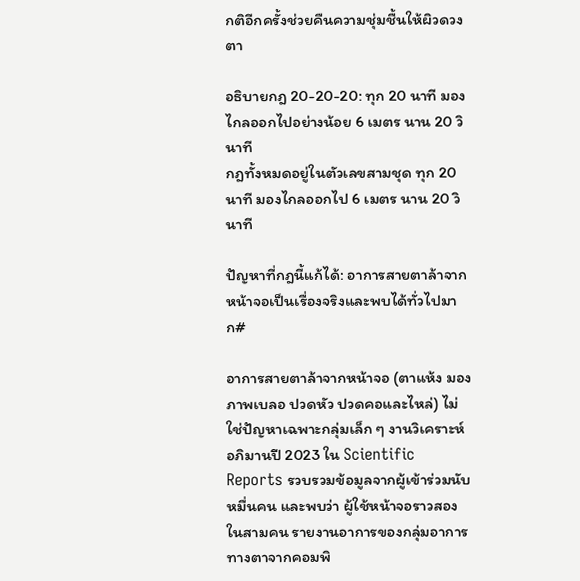กติอีกครั้งช่วยคืนความชุ่มชื้นให้ผิวดวงตา

อธิบายกฎ 20-20-20: ทุก 20 นาที มองไกลออกไปอย่างน้อย 6 เมตร นาน 20 วินาที
กฎทั้งหมดอยู่ในตัวเลขสามชุด ทุก 20 นาที มองไกลออกไป 6 เมตร นาน 20 วินาที

ปัญหาที่กฎนี้แก้ได้: อาการสายตาล้าจากหน้าจอเป็นเรื่องจริงและพบได้ทั่วไปมาก#

อาการสายตาล้าจากหน้าจอ (ตาแห้ง มองภาพเบลอ ปวดหัว ปวดคอและไหล่) ไม่ใช่ปัญหาเฉพาะกลุ่มเล็ก ๆ งานวิเคราะห์อภิมานปี 2023 ใน Scientific Reports รวบรวมข้อมูลจากผู้เข้าร่วมนับหมื่นคน และพบว่า ผู้ใช้หน้าจอราวสองในสามคน รายงานอาการของกลุ่มอาการทางตาจากคอมพิ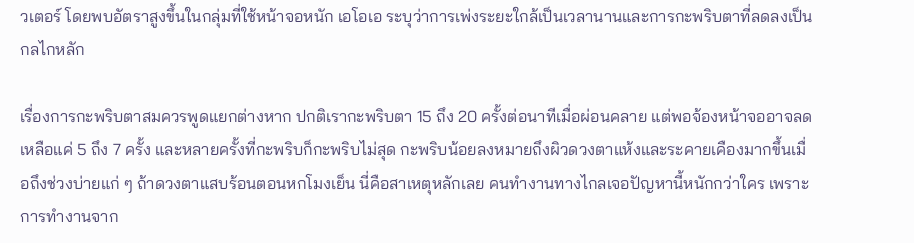วเตอร์ โดยพบอัตราสูงขึ้นในกลุ่มที่ใช้หน้าจอหนัก เอโอเอ ระบุว่าการเพ่งระยะใกล้เป็นเวลานานและการกะพริบตาที่ลดลงเป็นกลไกหลัก

เรื่องการกะพริบตาสมควรพูดแยกต่างหาก ปกติเรากะพริบตา 15 ถึง 20 ครั้งต่อนาทีเมื่อผ่อนคลาย แต่พอจ้องหน้าจออาจลดเหลือแค่ 5 ถึง 7 ครั้ง และหลายครั้งที่กะพริบก็กะพริบไม่สุด กะพริบน้อยลงหมายถึงผิวดวงตาแห้งและระคายเคืองมากขึ้นเมื่อถึงช่วงบ่ายแก่ ๆ ถ้าดวงตาแสบร้อนตอนหกโมงเย็น นี่คือสาเหตุหลักเลย คนทำงานทางไกลเจอปัญหานี้หนักกว่าใคร เพราะการทำงานจาก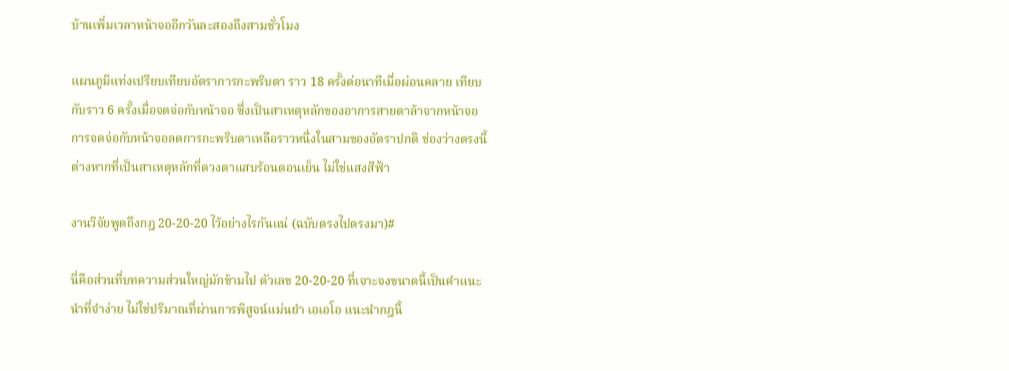บ้านเพิ่มเวลาหน้าจออีกวันละสองถึงสามชั่วโมง

แผนภูมิแท่งเปรียบเทียบอัตราการกะพริบตา ราว 18 ครั้งต่อนาทีเมื่อผ่อนคลาย เทียบกับราว 6 ครั้งเมื่อจดจ่อกับหน้าจอ ซึ่งเป็นสาเหตุหลักของอาการสายตาล้าจากหน้าจอ
การจดจ่อกับหน้าจอลดการกะพริบตาเหลือราวหนึ่งในสามของอัตราปกติ ช่องว่างตรงนี้ต่างหากที่เป็นสาเหตุหลักที่ดวงตาแสบร้อนตอนเย็น ไม่ใช่แสงสีฟ้า

งานวิจัยพูดถึงกฎ 20-20-20 ไว้อย่างไรกันแน่ (ฉบับตรงไปตรงมา)#

นี่คือส่วนที่บทความส่วนใหญ่มักข้ามไป ตัวเลข 20-20-20 ที่เจาะจงขนาดนี้เป็นคำแนะนำที่จำง่าย ไม่ใช่ปริมาณที่ผ่านการพิสูจน์แม่นยำ เอเอโอ แนะนำกฎนี้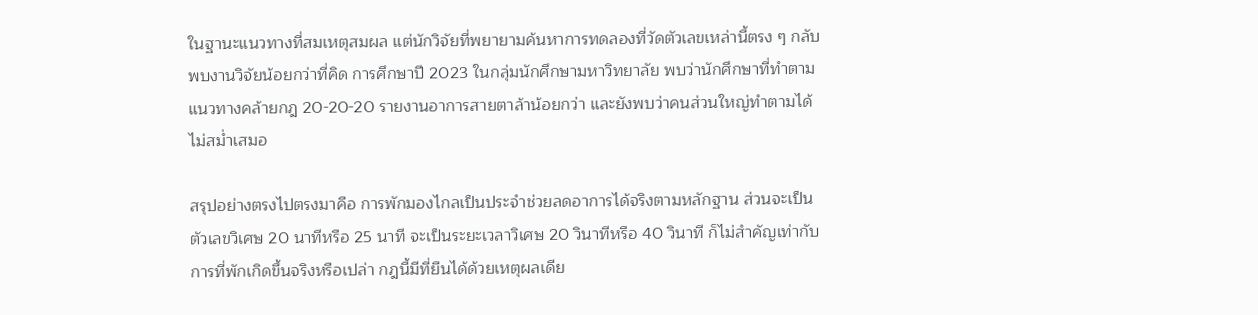ในฐานะแนวทางที่สมเหตุสมผล แต่นักวิจัยที่พยายามค้นหาการทดลองที่วัดตัวเลขเหล่านี้ตรง ๆ กลับพบงานวิจัยน้อยกว่าที่คิด การศึกษาปี 2023 ในกลุ่มนักศึกษามหาวิทยาลัย พบว่านักศึกษาที่ทำตามแนวทางคล้ายกฎ 20-20-20 รายงานอาการสายตาล้าน้อยกว่า และยังพบว่าคนส่วนใหญ่ทำตามได้ไม่สม่ำเสมอ

สรุปอย่างตรงไปตรงมาคือ การพักมองไกลเป็นประจำช่วยลดอาการได้จริงตามหลักฐาน ส่วนจะเป็นตัวเลขวิเศษ 20 นาทีหรือ 25 นาที จะเป็นระยะเวลาวิเศษ 20 วินาทีหรือ 40 วินาที ก็ไม่สำคัญเท่ากับการที่พักเกิดขึ้นจริงหรือเปล่า กฎนี้มีที่ยืนได้ด้วยเหตุผลเดีย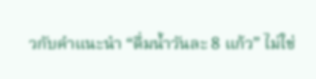วกับคำแนะนำ “ดื่มน้ำวันละ 8 แก้ว” ไม่ใช่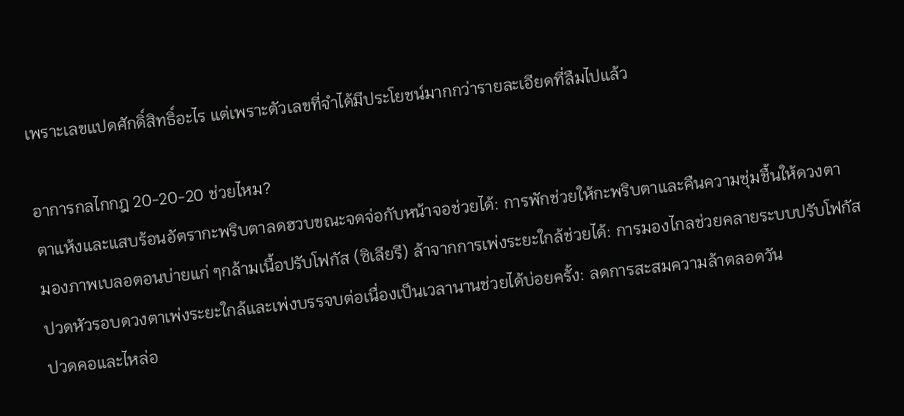เพราะเลขแปดศักดิ์สิทธิ์อะไร แต่เพราะตัวเลขที่จำได้มีประโยชน์มากกว่ารายละเอียดที่ลืมไปแล้ว

อาการกลไกกฎ 20-20-20 ช่วยไหม?
ตาแห้งและแสบร้อนอัตรากะพริบตาลดฮวบขณะจดจ่อกับหน้าจอช่วยได้: การพักช่วยให้กะพริบตาและคืนความชุ่มชื้นให้ดวงตา
มองภาพเบลอตอนบ่ายแก่ ๆกล้ามเนื้อปรับโฟกัส (ซิเลียรี) ล้าจากการเพ่งระยะใกล้ช่วยได้: การมองไกลช่วยคลายระบบปรับโฟกัส
ปวดหัวรอบดวงตาเพ่งระยะใกล้และเพ่งบรรจบต่อเนื่องเป็นเวลานานช่วยได้บ่อยครั้ง: ลดการสะสมความล้าตลอดวัน
ปวดคอและไหล่อ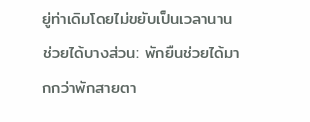ยู่ท่าเดิมโดยไม่ขยับเป็นเวลานานช่วยได้บางส่วน: พักยืนช่วยได้มากกว่าพักสายตา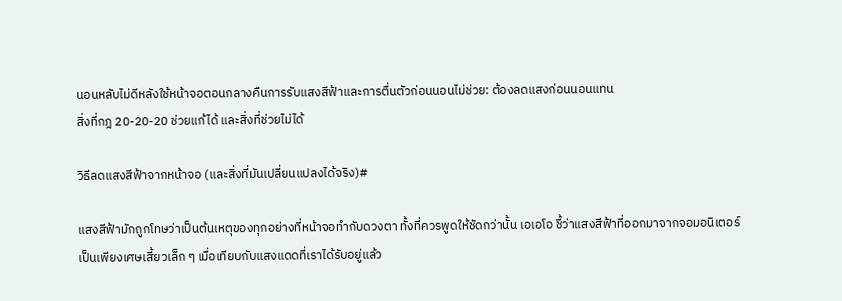นอนหลับไม่ดีหลังใช้หน้าจอตอนกลางคืนการรับแสงสีฟ้าและการตื่นตัวก่อนนอนไม่ช่วย: ต้องลดแสงก่อนนอนแทน
สิ่งที่กฎ 20-20-20 ช่วยแก้ได้ และสิ่งที่ช่วยไม่ได้

วิธีลดแสงสีฟ้าจากหน้าจอ (และสิ่งที่มันเปลี่ยนแปลงได้จริง)#

แสงสีฟ้ามักถูกโทษว่าเป็นต้นเหตุของทุกอย่างที่หน้าจอทำกับดวงตา ทั้งที่ควรพูดให้ชัดกว่านั้น เอเอโอ ชี้ว่าแสงสีฟ้าที่ออกมาจากจอมอนิเตอร์เป็นเพียงเศษเสี้ยวเล็ก ๆ เมื่อเทียบกับแสงแดดที่เราได้รับอยู่แล้ว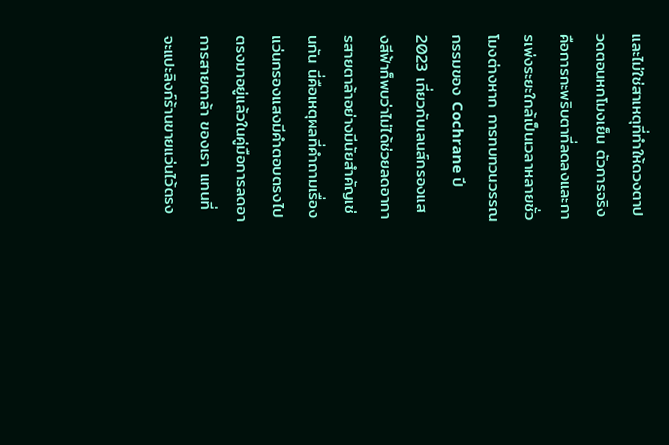และไม่ใช่สาเหตุที่ทำให้ดวงตาปวดตอนหกโมงเย็น ตัวการจริงคือการกะพริบตาที่ลดลงและการเพ่งระยะใกล้เป็นเวลาหลายชั่วโมงต่างหาก การทบทวนวรรณกรรมของ Cochrane ปี 2023 เกี่ยวกับเลนส์กรองแสงสีฟ้าก็พบว่าไม่ได้ช่วยลดอาการสายตาล้าอย่างมีนัยสำคัญเช่นกัน นี่คือเหตุผลที่คำถามเรื่องแว่นกรองแสงมีคำตอบตรงไปตรงมาอยู่แล้วในคู่มือการลดอาการสายตาล้า ของเรา แทนที่จะแปะลิงก์ร้านขายแว่นไว้ตรง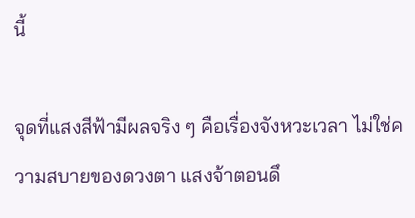นี้

จุดที่แสงสีฟ้ามีผลจริง ๆ คือเรื่องจังหวะเวลา ไม่ใช่ความสบายของดวงตา แสงจ้าตอนดึ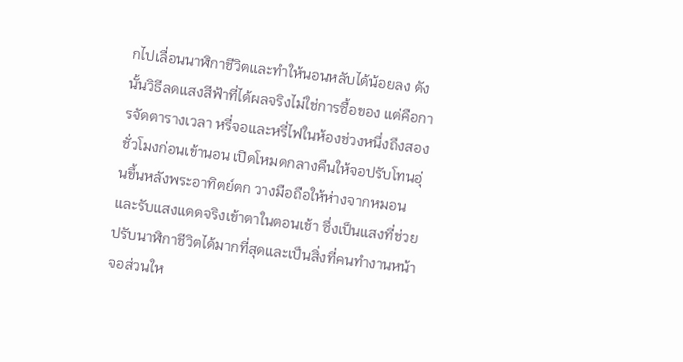กไปเลื่อนนาฬิกาชีวิตและทำให้นอนหลับได้น้อยลง ดังนั้นวิธีลดแสงสีฟ้าที่ได้ผลจริงไม่ใช่การซื้อของ แต่คือการจัดตารางเวลา หรี่จอและหรี่ไฟในห้องช่วงหนึ่งถึงสองชั่วโมงก่อนเข้านอน เปิดโหมดกลางคืนให้จอปรับโทนอุ่นขึ้นหลังพระอาทิตย์ตก วางมือถือให้ห่างจากหมอน และรับแสงแดดจริงเข้าตาในตอนเช้า ซึ่งเป็นแสงที่ช่วยปรับนาฬิกาชีวิตได้มากที่สุดและเป็นสิ่งที่คนทำงานหน้าจอส่วนให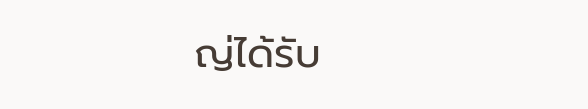ญ่ได้รับ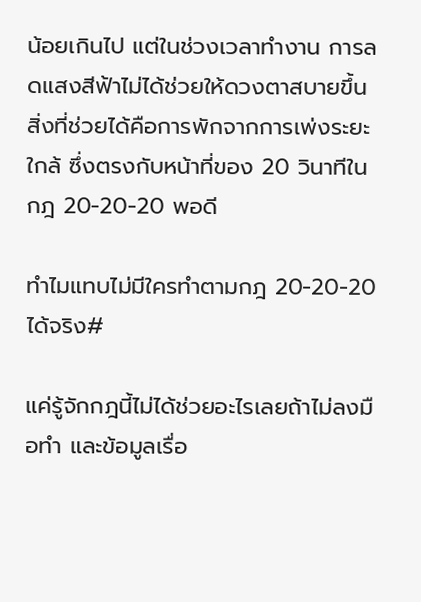น้อยเกินไป แต่ในช่วงเวลาทำงาน การลดแสงสีฟ้าไม่ได้ช่วยให้ดวงตาสบายขึ้น สิ่งที่ช่วยได้คือการพักจากการเพ่งระยะใกล้ ซึ่งตรงกับหน้าที่ของ 20 วินาทีในกฎ 20-20-20 พอดี

ทำไมแทบไม่มีใครทำตามกฎ 20-20-20 ได้จริง#

แค่รู้จักกฎนี้ไม่ได้ช่วยอะไรเลยถ้าไม่ลงมือทำ และข้อมูลเรื่อ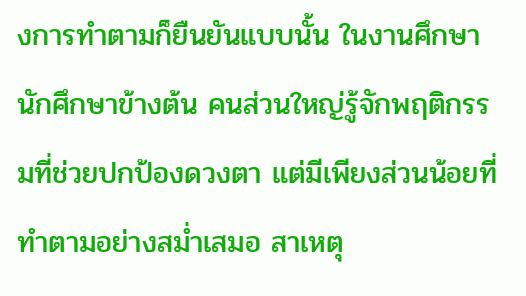งการทำตามก็ยืนยันแบบนั้น ในงานศึกษานักศึกษาข้างต้น คนส่วนใหญ่รู้จักพฤติกรรมที่ช่วยปกป้องดวงตา แต่มีเพียงส่วนน้อยที่ทำตามอย่างสม่ำเสมอ สาเหตุ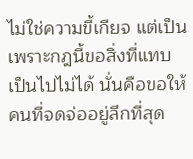ไม่ใช่ความขี้เกียจ แต่เป็นเพราะกฎนี้ขอสิ่งที่แทบเป็นไปไม่ได้ นั่นคือขอให้คนที่จดจ่ออยู่ลึกที่สุด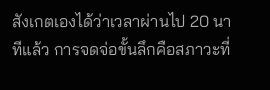สังเกตเองได้ว่าเวลาผ่านไป 20 นาทีแล้ว การจดจ่อขั้นลึกคือสภาวะที่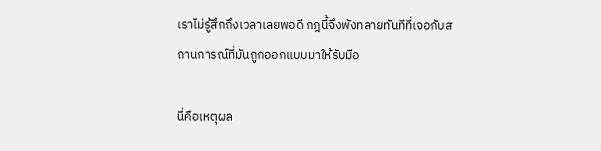เราไม่รู้สึกถึงเวลาเลยพอดี กฎนี้จึงพังทลายทันทีที่เจอกับสถานการณ์ที่มันถูกออกแบบมาให้รับมือ

นี่คือเหตุผล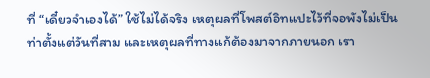ที่ “เดี๋ยวจำเองได้” ใช้ไม่ได้จริง เหตุผลที่โพสต์อิทแปะไว้ที่จอพังไม่เป็นท่าตั้งแต่วันที่สาม และเหตุผลที่ทางแก้ต้องมาจากภายนอก เรา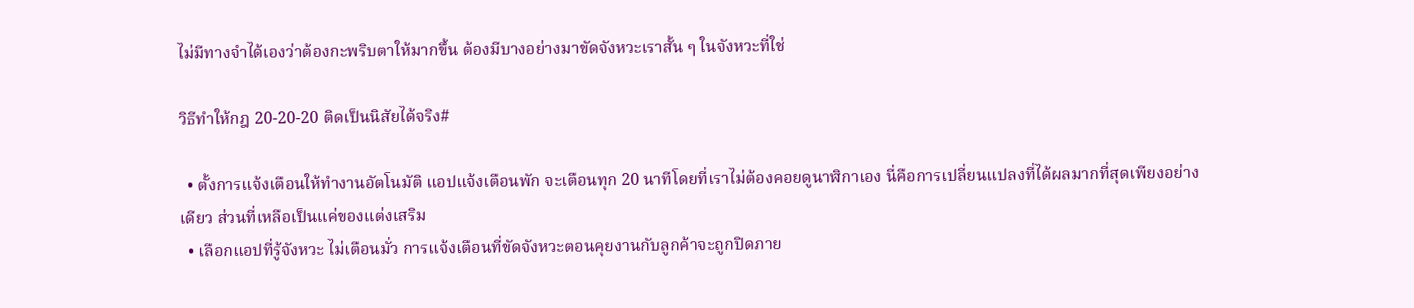ไม่มีทางจำได้เองว่าต้องกะพริบตาให้มากขึ้น ต้องมีบางอย่างมาขัดจังหวะเราสั้น ๆ ในจังหวะที่ใช่

วิธีทำให้กฎ 20-20-20 ติดเป็นนิสัยได้จริง#

  • ตั้งการแจ้งเตือนให้ทำงานอัตโนมัติ แอปแจ้งเตือนพัก จะเตือนทุก 20 นาทีโดยที่เราไม่ต้องคอยดูนาฬิกาเอง นี่คือการเปลี่ยนแปลงที่ได้ผลมากที่สุดเพียงอย่างเดียว ส่วนที่เหลือเป็นแค่ของแต่งเสริม
  • เลือกแอปที่รู้จังหวะ ไม่เตือนมั่ว การแจ้งเตือนที่ขัดจังหวะตอนคุยงานกับลูกค้าจะถูกปิดภาย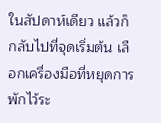ในสัปดาห์เดียว แล้วก็กลับไปที่จุดเริ่มต้น เลือกเครื่องมือที่หยุดการพักไว้ระ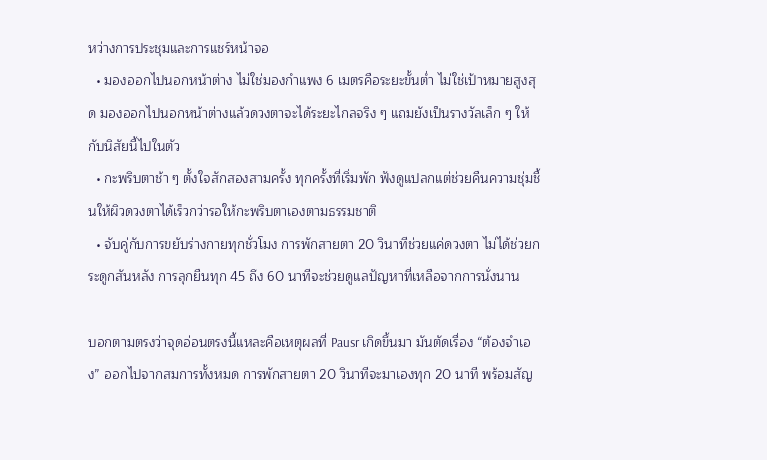หว่างการประชุมและการแชร์หน้าจอ
  • มองออกไปนอกหน้าต่าง ไม่ใช่มองกำแพง 6 เมตรคือระยะขั้นต่ำ ไม่ใช่เป้าหมายสูงสุด มองออกไปนอกหน้าต่างแล้วดวงตาจะได้ระยะไกลจริง ๆ แถมยังเป็นรางวัลเล็ก ๆ ให้กับนิสัยนี้ไปในตัว
  • กะพริบตาช้า ๆ ตั้งใจสักสองสามครั้ง ทุกครั้งที่เริ่มพัก ฟังดูแปลกแต่ช่วยคืนความชุ่มชื้นให้ผิวดวงตาได้เร็วกว่ารอให้กะพริบตาเองตามธรรมชาติ
  • จับคู่กับการขยับร่างกายทุกชั่วโมง การพักสายตา 20 วินาทีช่วยแค่ดวงตา ไม่ได้ช่วยกระดูกสันหลัง การลุกยืนทุก 45 ถึง 60 นาทีจะช่วยดูแลปัญหาที่เหลือจากการนั่งนาน

บอกตามตรงว่าจุดอ่อนตรงนี้แหละคือเหตุผลที่ Pausr เกิดขึ้นมา มันตัดเรื่อง “ต้องจำเอง” ออกไปจากสมการทั้งหมด การพักสายตา 20 วินาทีจะมาเองทุก 20 นาที พร้อมสัญ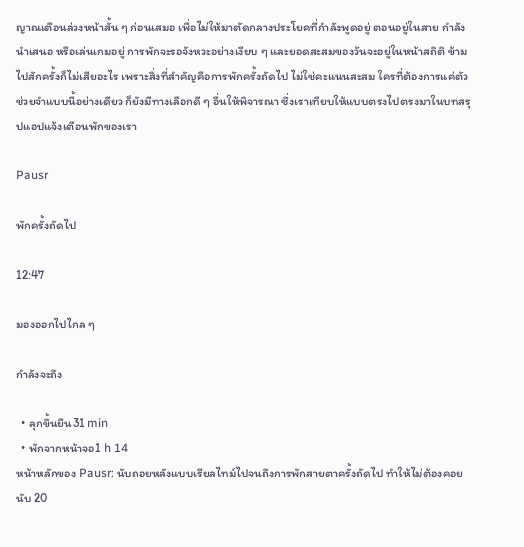ญาณเตือนล่วงหน้าสั้น ๆ ก่อนเสมอ เพื่อไม่ให้มาตัดกลางประโยคที่กำลังพูดอยู่ ตอนอยู่ในสาย กำลังนำเสนอ หรือเล่นเกมอยู่ การพักจะรอจังหวะอย่างเงียบ ๆ และยอดสะสมของวันจะอยู่ในหน้าสถิติ ข้ามไปสักครั้งก็ไม่เสียอะไร เพราะสิ่งที่สำคัญคือการพักครั้งถัดไป ไม่ใช่คะแนนสะสม ใครที่ต้องการแค่ตัวช่วยจำแบบนี้อย่างเดียว ก็ยังมีทางเลือกดี ๆ อื่นให้พิจารณา ซึ่งเราเทียบให้แบบตรงไปตรงมาในบทสรุปแอปแจ้งเตือนพักของเรา

Pausr

พักครั้งถัดไป

12:47

มองออกไปไกล ๆ

กำลังจะถึง

  • ลุกขึ้นยืน31 min
  • พักจากหน้าจอ1 h 14
หน้าหลักของ Pausr: นับถอยหลังแบบเรียลไทม์ไปจนถึงการพักสายตาครั้งถัดไป ทำให้ไม่ต้องคอยนับ 20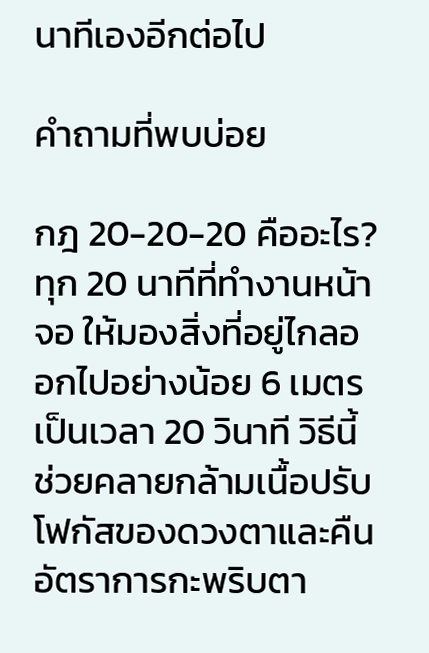นาทีเองอีกต่อไป

คำถามที่พบบ่อย

กฎ 20-20-20 คืออะไร?
ทุก 20 นาทีที่ทำงานหน้าจอ ให้มองสิ่งที่อยู่ไกลออกไปอย่างน้อย 6 เมตร เป็นเวลา 20 วินาที วิธีนี้ช่วยคลายกล้ามเนื้อปรับโฟกัสของดวงตาและคืนอัตราการกะพริบตา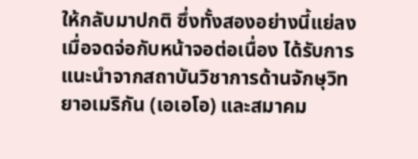ให้กลับมาปกติ ซึ่งทั้งสองอย่างนี้แย่ลงเมื่อจดจ่อกับหน้าจอต่อเนื่อง ได้รับการแนะนำจากสถาบันวิชาการด้านจักษุวิทยาอเมริกัน (เอเอโอ) และสมาคม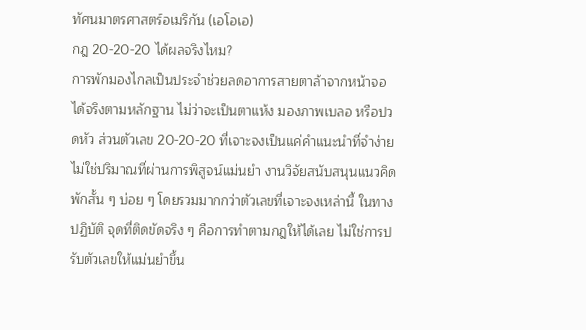ทัศนมาตรศาสตร์อเมริกัน (เอโอเอ)
กฎ 20-20-20 ได้ผลจริงไหม?
การพักมองไกลเป็นประจำช่วยลดอาการสายตาล้าจากหน้าจอได้จริงตามหลักฐาน ไม่ว่าจะเป็นตาแห้ง มองภาพเบลอ หรือปวดหัว ส่วนตัวเลข 20-20-20 ที่เจาะจงเป็นแค่คำแนะนำที่จำง่าย ไม่ใช่ปริมาณที่ผ่านการพิสูจน์แม่นยำ งานวิจัยสนับสนุนแนวคิดพักสั้น ๆ บ่อย ๆ โดยรวมมากกว่าตัวเลขที่เจาะจงเหล่านี้ ในทางปฏิบัติ จุดที่ติดขัดจริง ๆ คือการทำตามกฎให้ได้เลย ไม่ใช่การปรับตัวเลขให้แม่นยำขึ้น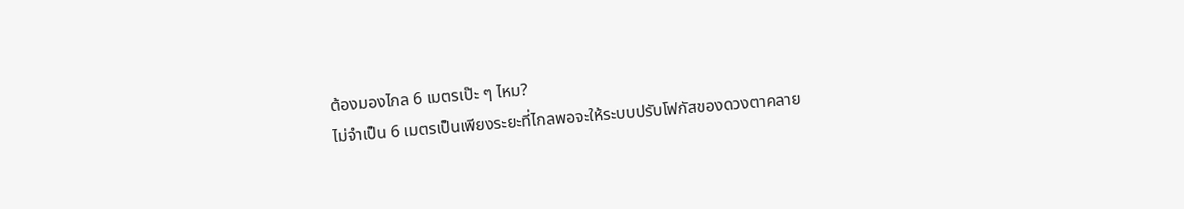ต้องมองไกล 6 เมตรเป๊ะ ๆ ไหม?
ไม่จำเป็น 6 เมตรเป็นเพียงระยะที่ไกลพอจะให้ระบบปรับโฟกัสของดวงตาคลาย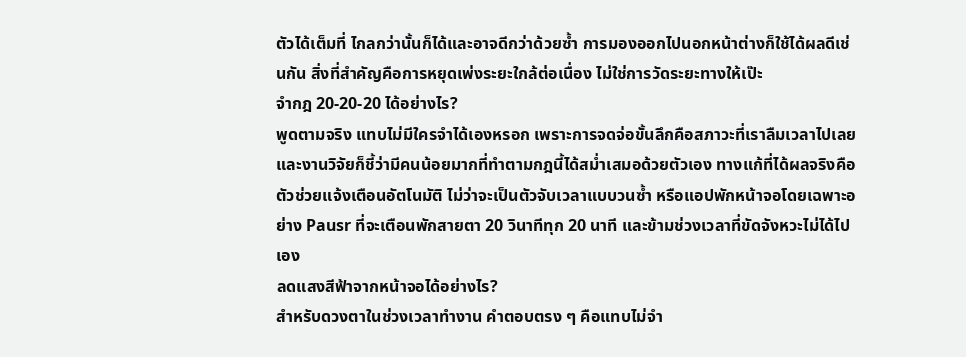ตัวได้เต็มที่ ไกลกว่านั้นก็ได้และอาจดีกว่าด้วยซ้ำ การมองออกไปนอกหน้าต่างก็ใช้ได้ผลดีเช่นกัน สิ่งที่สำคัญคือการหยุดเพ่งระยะใกล้ต่อเนื่อง ไม่ใช่การวัดระยะทางให้เป๊ะ
จำกฎ 20-20-20 ได้อย่างไร?
พูดตามจริง แทบไม่มีใครจำได้เองหรอก เพราะการจดจ่อขั้นลึกคือสภาวะที่เราลืมเวลาไปเลย และงานวิจัยก็ชี้ว่ามีคนน้อยมากที่ทำตามกฎนี้ได้สม่ำเสมอด้วยตัวเอง ทางแก้ที่ได้ผลจริงคือตัวช่วยแจ้งเตือนอัตโนมัติ ไม่ว่าจะเป็นตัวจับเวลาแบบวนซ้ำ หรือแอปพักหน้าจอโดยเฉพาะอย่าง Pausr ที่จะเตือนพักสายตา 20 วินาทีทุก 20 นาที และข้ามช่วงเวลาที่ขัดจังหวะไม่ได้ไปเอง
ลดแสงสีฟ้าจากหน้าจอได้อย่างไร?
สำหรับดวงตาในช่วงเวลาทำงาน คำตอบตรง ๆ คือแทบไม่จำ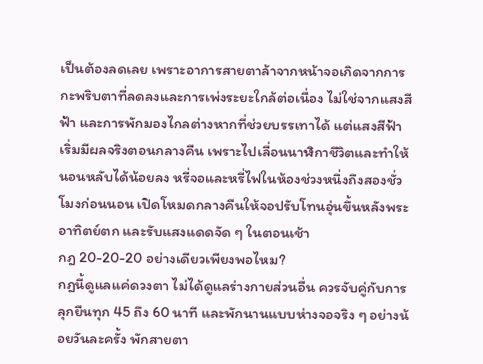เป็นต้องลดเลย เพราะอาการสายตาล้าจากหน้าจอเกิดจากการกะพริบตาที่ลดลงและการเพ่งระยะใกล้ต่อเนื่อง ไม่ใช่จากแสงสีฟ้า และการพักมองไกลต่างหากที่ช่วยบรรเทาได้ แต่แสงสีฟ้าเริ่มมีผลจริงตอนกลางคืน เพราะไปเลื่อนนาฬิกาชีวิตและทำให้นอนหลับได้น้อยลง หรี่จอและหรี่ไฟในห้องช่วงหนึ่งถึงสองชั่วโมงก่อนนอน เปิดโหมดกลางคืนให้จอปรับโทนอุ่นขึ้นหลังพระอาทิตย์ตก และรับแสงแดดจัด ๆ ในตอนเช้า
กฎ 20-20-20 อย่างเดียวเพียงพอไหม?
กฎนี้ดูแลแค่ดวงตา ไม่ได้ดูแลร่างกายส่วนอื่น ควรจับคู่กับการลุกยืนทุก 45 ถึง 60 นาที และพักนานแบบห่างจอจริง ๆ อย่างน้อยวันละครั้ง พักสายตา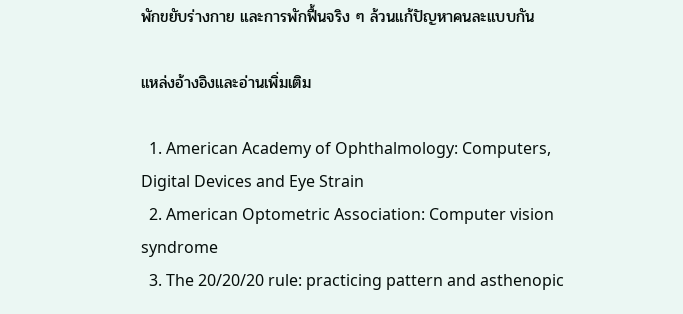พักขยับร่างกาย และการพักฟื้นจริง ๆ ล้วนแก้ปัญหาคนละแบบกัน

แหล่งอ้างอิงและอ่านเพิ่มเติม

  1. American Academy of Ophthalmology: Computers, Digital Devices and Eye Strain
  2. American Optometric Association: Computer vision syndrome
  3. The 20/20/20 rule: practicing pattern and asthenopic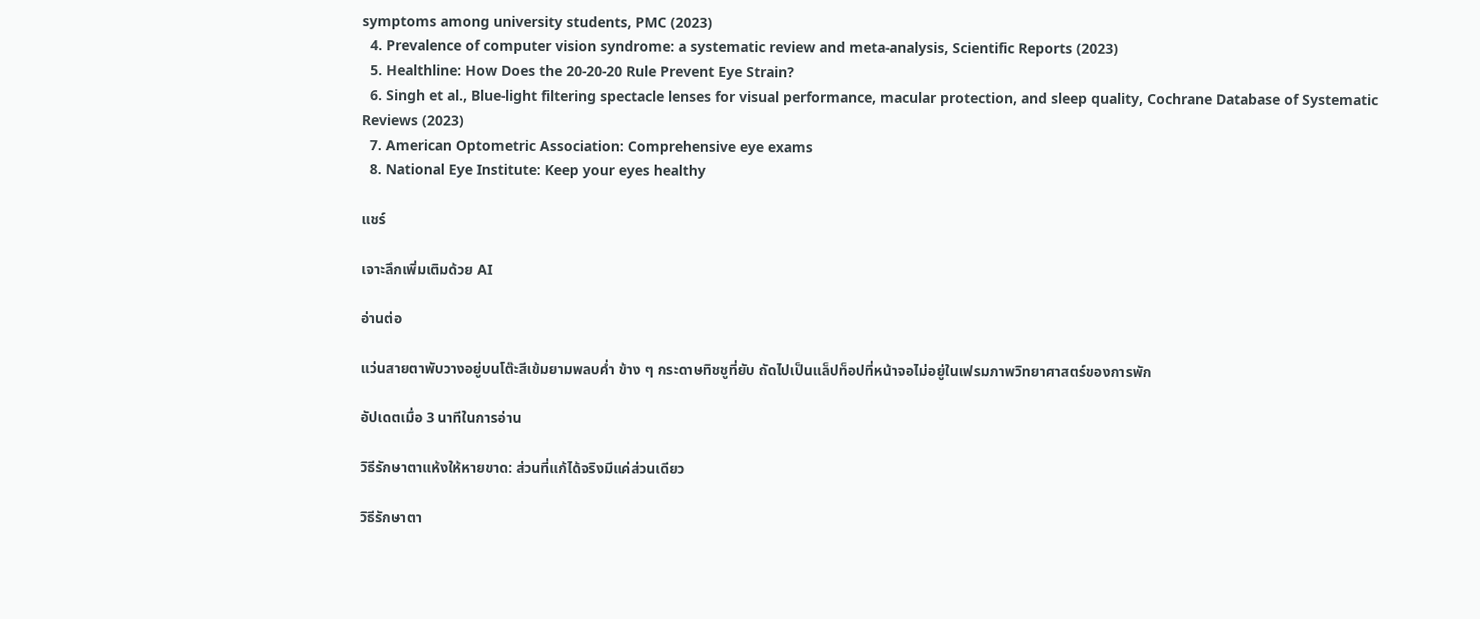symptoms among university students, PMC (2023)
  4. Prevalence of computer vision syndrome: a systematic review and meta-analysis, Scientific Reports (2023)
  5. Healthline: How Does the 20-20-20 Rule Prevent Eye Strain?
  6. Singh et al., Blue-light filtering spectacle lenses for visual performance, macular protection, and sleep quality, Cochrane Database of Systematic Reviews (2023)
  7. American Optometric Association: Comprehensive eye exams
  8. National Eye Institute: Keep your eyes healthy

แชร์

เจาะลึกเพิ่มเติมด้วย AI

อ่านต่อ

แว่นสายตาพับวางอยู่บนโต๊ะสีเข้มยามพลบค่ำ ข้าง ๆ กระดาษทิชชูที่ยับ ถัดไปเป็นแล็ปท็อปที่หน้าจอไม่อยู่ในเฟรมภาพวิทยาศาสตร์ของการพัก

อัปเดตเมื่อ 3 นาทีในการอ่าน

วิธีรักษาตาแห้งให้หายขาด: ส่วนที่แก้ได้จริงมีแค่ส่วนเดียว

วิธีรักษาตา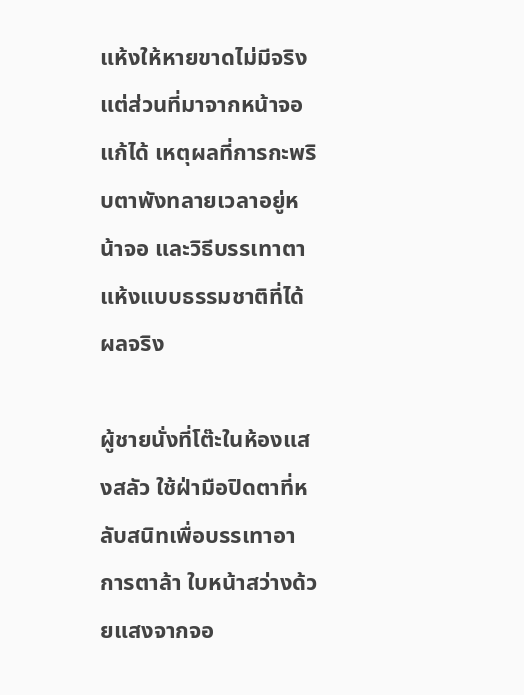แห้งให้หายขาดไม่มีจริง แต่ส่วนที่มาจากหน้าจอแก้ได้ เหตุผลที่การกะพริบตาพังทลายเวลาอยู่หน้าจอ และวิธีบรรเทาตาแห้งแบบธรรมชาติที่ได้ผลจริง

ผู้ชายนั่งที่โต๊ะในห้องแสงสลัว ใช้ฝ่ามือปิดตาที่หลับสนิทเพื่อบรรเทาอาการตาล้า ใบหน้าสว่างด้วยแสงจากจอ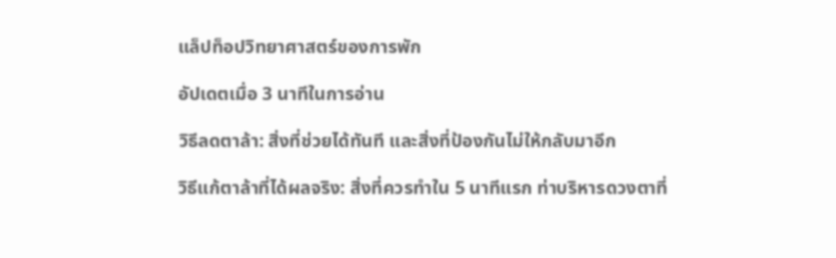แล็ปท็อปวิทยาศาสตร์ของการพัก

อัปเดตเมื่อ 3 นาทีในการอ่าน

วิธีลดตาล้า: สิ่งที่ช่วยได้ทันที และสิ่งที่ป้องกันไม่ให้กลับมาอีก

วิธีแก้ตาล้าที่ได้ผลจริง: สิ่งที่ควรทำใน 5 นาทีแรก ท่าบริหารดวงตาที่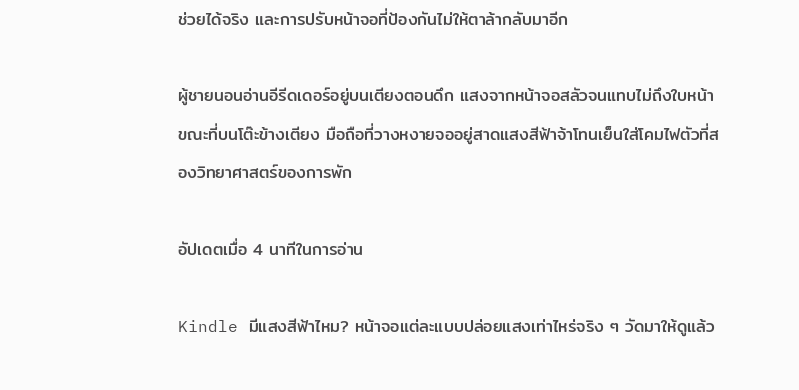ช่วยได้จริง และการปรับหน้าจอที่ป้องกันไม่ให้ตาล้ากลับมาอีก

ผู้ชายนอนอ่านอีรีดเดอร์อยู่บนเตียงตอนดึก แสงจากหน้าจอสลัวจนแทบไม่ถึงใบหน้า ขณะที่บนโต๊ะข้างเตียง มือถือที่วางหงายจออยู่สาดแสงสีฟ้าจ้าโทนเย็นใส่โคมไฟตัวที่สองวิทยาศาสตร์ของการพัก

อัปเดตเมื่อ 4 นาทีในการอ่าน

Kindle มีแสงสีฟ้าไหม? หน้าจอแต่ละแบบปล่อยแสงเท่าไหร่จริง ๆ วัดมาให้ดูแล้ว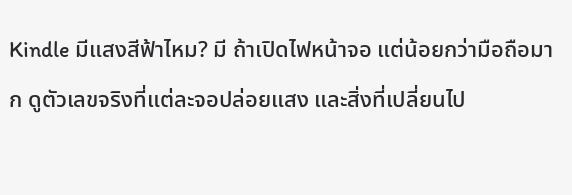Kindle มีแสงสีฟ้าไหม? มี ถ้าเปิดไฟหน้าจอ แต่น้อยกว่ามือถือมาก ดูตัวเลขจริงที่แต่ละจอปล่อยแสง และสิ่งที่เปลี่ยนไป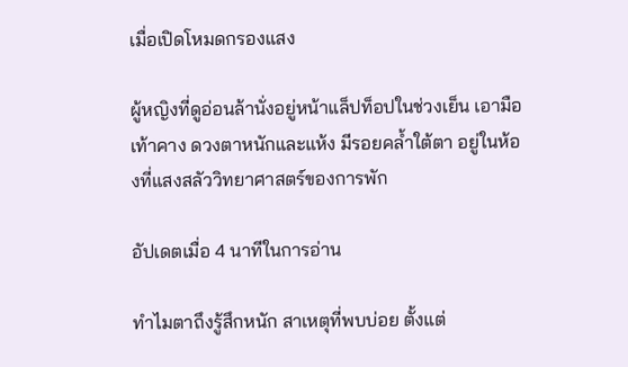เมื่อเปิดโหมดกรองแสง

ผู้หญิงที่ดูอ่อนล้านั่งอยู่หน้าแล็ปท็อปในช่วงเย็น เอามือเท้าคาง ดวงตาหนักและแห้ง มีรอยคล้ำใต้ตา อยู่ในห้องที่แสงสลัววิทยาศาสตร์ของการพัก

อัปเดตเมื่อ 4 นาทีในการอ่าน

ทำไมตาถึงรู้สึกหนัก สาเหตุที่พบบ่อย ตั้งแต่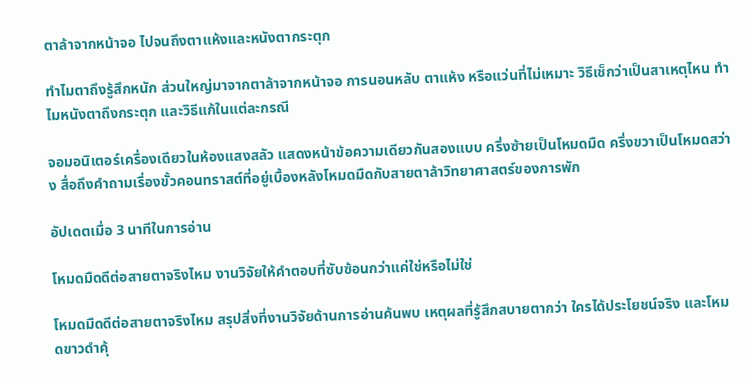ตาล้าจากหน้าจอ ไปจนถึงตาแห้งและหนังตากระตุก

ทำไมตาถึงรู้สึกหนัก ส่วนใหญ่มาจากตาล้าจากหน้าจอ การนอนหลับ ตาแห้ง หรือแว่นที่ไม่เหมาะ วิธีเช็กว่าเป็นสาเหตุไหน ทำไมหนังตาถึงกระตุก และวิธีแก้ในแต่ละกรณี

จอมอนิเตอร์เครื่องเดียวในห้องแสงสลัว แสดงหน้าข้อความเดียวกันสองแบบ ครึ่งซ้ายเป็นโหมดมืด ครึ่งขวาเป็นโหมดสว่าง สื่อถึงคำถามเรื่องขั้วคอนทราสต์ที่อยู่เบื้องหลังโหมดมืดกับสายตาล้าวิทยาศาสตร์ของการพัก

อัปเดตเมื่อ 3 นาทีในการอ่าน

โหมดมืดดีต่อสายตาจริงไหม งานวิจัยให้คำตอบที่ซับซ้อนกว่าแค่ใช่หรือไม่ใช่

โหมดมืดดีต่อสายตาจริงไหม สรุปสิ่งที่งานวิจัยด้านการอ่านค้นพบ เหตุผลที่รู้สึกสบายตากว่า ใครได้ประโยชน์จริง และโหมดขาวดำคุ้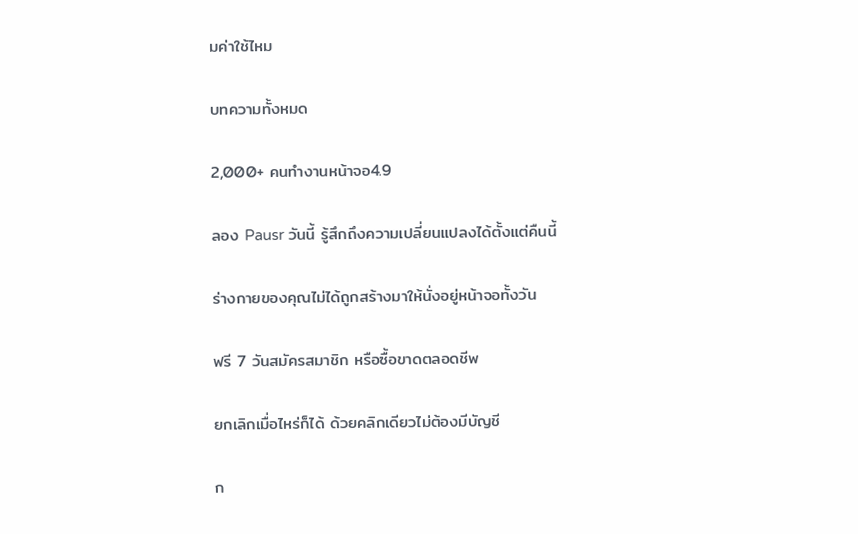มค่าใช้ไหม

บทความทั้งหมด

2,000+ คนทำงานหน้าจอ4.9

ลอง Pausr วันนี้ รู้สึกถึงความเปลี่ยนแปลงได้ตั้งแต่คืนนี้

ร่างกายของคุณไม่ได้ถูกสร้างมาให้นั่งอยู่หน้าจอทั้งวัน

ฟรี 7 วันสมัครสมาชิก หรือซื้อขาดตลอดชีพ

ยกเลิกเมื่อไหร่ก็ได้ ด้วยคลิกเดียวไม่ต้องมีบัญชี

ก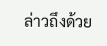ล่าวถึงด้วย